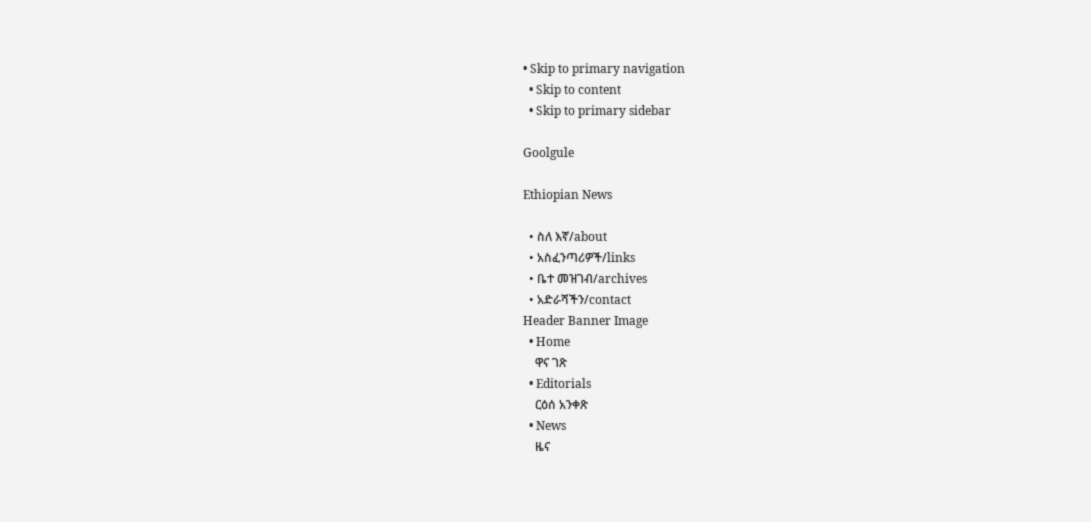• Skip to primary navigation
  • Skip to content
  • Skip to primary sidebar

Goolgule

Ethiopian News

  • ስለ እኛ/about
  • አስፈንጣሪዎች/links
  • ቤተ መዝገብ/archives
  • አድራሻችን/contact
Header Banner Image
  • Home
    ዋና ገጽ
  • Editorials
    ርዕሰ አንቀጽ
  • News
    ዜና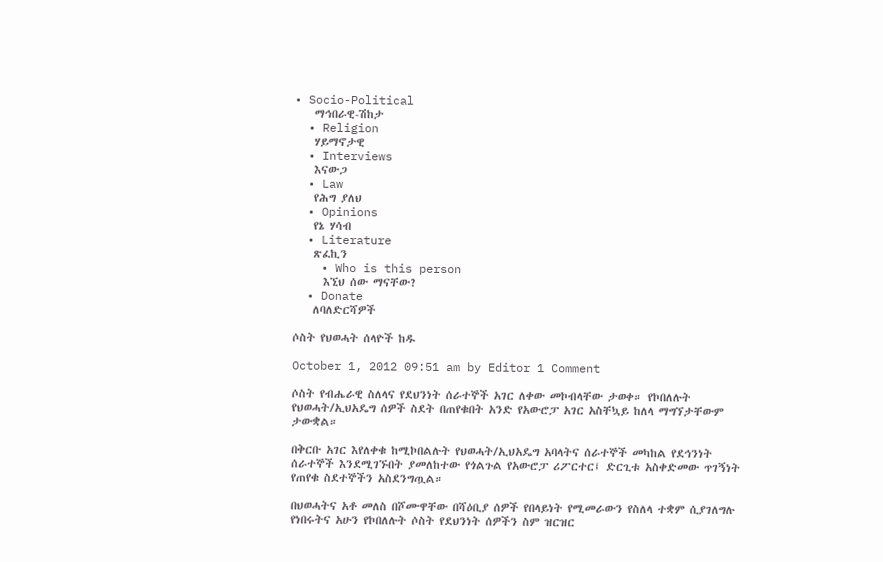• Socio-Political
    ማኅበራዊ-ሽከታ
  • Religion
    ሃይማኖታዊ
  • Interviews
    እናውጋ
  • Law
    የሕግ ያለህ
  • Opinions
    የኔ ሃሳብ
  • Literature
    ጽፈኪን
    • Who is this person
      እኚህ ሰው ማናቸው?
  • Donate
    ለባለድርሻዎች

ሶስት የህወሓት ሰላዮች ከዱ

October 1, 2012 09:51 am by Editor 1 Comment

ሶስት የብሔራዊ ስለላና የደህንነት ሰራተኞች አገር ለቀው መኮብላቸው ታወቀ። የኮበለሉት የህወሓት/ኢህአዴግ ሰዎች ስደት በጠየቁበት አንድ የአውሮፓ አገር አስቸኳይ ከለላ ማግኘታቸውም ታውቋል።

በቅርቡ አገር እየለቀቁ ከሚኮበልሉት የህወሓት/ኢህአዴግ አባላትና ሰራተኞች መካከል የደኅንነት ሰራተኞች እንደሚገኙበት ያመለከተው የጎልጉል የአውሮፓ ሪፖርተር፤ ድርጊቱ አስቀድመው ጥገኝነት የጠየቁ ስደተኞችን አስደንግጧል።

በህወሓትና አቶ መለስ በሾሙዋቸው በሻዕቢያ ሰዎች የበላይነት የሚመራውን የስለላ ተቋም ሲያገለግሉ የነበሩትና አሁን የኮበለሉት ሶስት የደህንነት ሰዎችን ስም ዝርዝር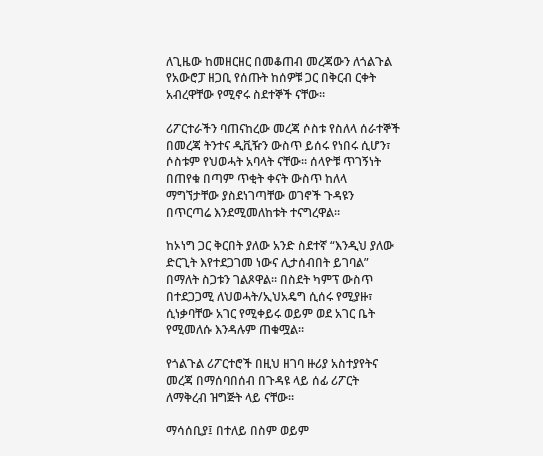ለጊዜው ከመዘርዘር በመቆጠብ መረጃውን ለጎልጉል የአውሮፓ ዘጋቢ የሰጡት ከሰዎቹ ጋር በቅርብ ርቀት አብረዋቸው የሚኖሩ ስደተኞች ናቸው።

ሪፖርተራችን ባጠናከረው መረጃ ሶስቱ የስለላ ሰራተኞች በመረጃ ትንተና ዲቪዥን ውስጥ ይሰሩ የነበሩ ሲሆን፣ ሶስቱም የህወሓት አባላት ናቸው። ሰላዮቹ ጥገኝነት በጠየቁ በጣም ጥቂት ቀናት ውስጥ ከለላ ማግኘታቸው ያስደነገጣቸው ወገኖች ጉዳዩን በጥርጣሬ እንደሚመለከቱት ተናግረዋል።

ከኦነግ ጋር ቅርበት ያለው አንድ ስደተኛ “እንዲህ ያለው ድርጊት እየተደጋገመ ነውና ሊታሰብበት ይገባል” በማለት ስጋቱን ገልጾዋል። በስደት ካምፕ ውስጥ በተደጋጋሚ ለህወሓት/ኢህአዴግ ሲሰሩ የሚያዙ፣ ሲነቃባቸው አገር የሚቀይሩ ወይም ወደ አገር ቤት የሚመለሱ እንዳሉም ጠቁሟል።

የጎልጉል ሪፖርተሮች በዚህ ዘገባ ዙሪያ አስተያየትና መረጃ በማሰባበሰብ በጉዳዩ ላይ ሰፊ ሪፖርት ለማቅረብ ዝግጅት ላይ ናቸው።

ማሳሰቢያ፤ በተለይ በስም ወይም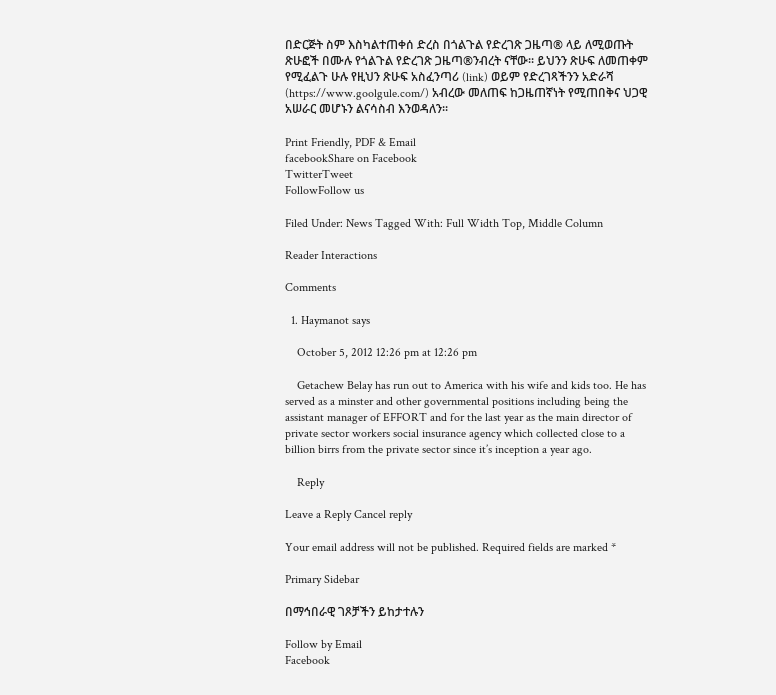በድርጅት ስም እስካልተጠቀሰ ድረስ በጎልጉል የድረገጽ ጋዜጣ® ላይ ለሚወጡት ጽሁፎች በሙሉ የጎልጉል የድረገጽ ጋዜጣ®ንብረት ናቸው፡፡ ይህንን ጽሁፍ ለመጠቀም የሚፈልጉ ሁሉ የዚህን ጽሁፍ አስፈንጣሪ (link) ወይም የድረገጻችንን አድራሻ (https://www.goolgule.com/) አብረው መለጠፍ ከጋዜጠኛነት የሚጠበቅና ህጋዊ አሠራር መሆኑን ልናሳስብ እንወዳለን፡፡

Print Friendly, PDF & Email
facebookShare on Facebook
TwitterTweet
FollowFollow us

Filed Under: News Tagged With: Full Width Top, Middle Column

Reader Interactions

Comments

  1. Haymanot says

    October 5, 2012 12:26 pm at 12:26 pm

    Getachew Belay has run out to America with his wife and kids too. He has served as a minster and other governmental positions including being the assistant manager of EFFORT and for the last year as the main director of private sector workers social insurance agency which collected close to a billion birrs from the private sector since it’s inception a year ago.

    Reply

Leave a Reply Cancel reply

Your email address will not be published. Required fields are marked *

Primary Sidebar

በማኅበራዊ ገጾቻችን ይከታተሉን

Follow by Email
Facebook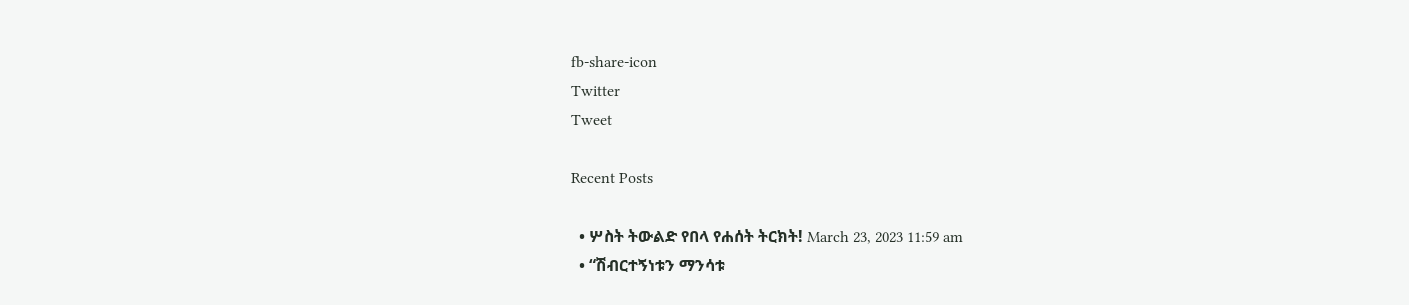fb-share-icon
Twitter
Tweet

Recent Posts

  • ሦስት ትውልድ የበላ የሐሰት ትርክት! March 23, 2023 11:59 am
  • “ሽብርተኝነቱን ማንሳቱ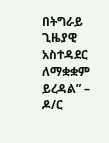በትግራይ ጊዜያዊ አስተዳደር ለማቋቋም ይረዳል” – ዶ/ር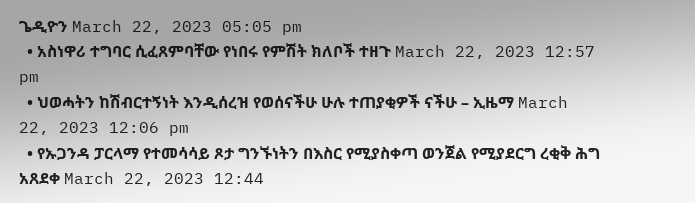ጌዲዮን March 22, 2023 05:05 pm
  • አስነዋሪ ተግባር ሲፈጸምባቸው የነበሩ የምሽት ክለቦች ተዘጉ March 22, 2023 12:57 pm
  • ህወሓትን ከሽብርተኝነት እንዲሰረዝ የወሰናችሁ ሁሉ ተጠያቂዎች ናችሁ – ኢዜማ March 22, 2023 12:06 pm
  • የኡጋንዳ ፓርላማ የተመሳሳይ ጾታ ግንኙነትን በእስር የሚያስቀጣ ወንጀል የሚያደርግ ረቂቅ ሕግ አጸደቀ March 22, 2023 12:44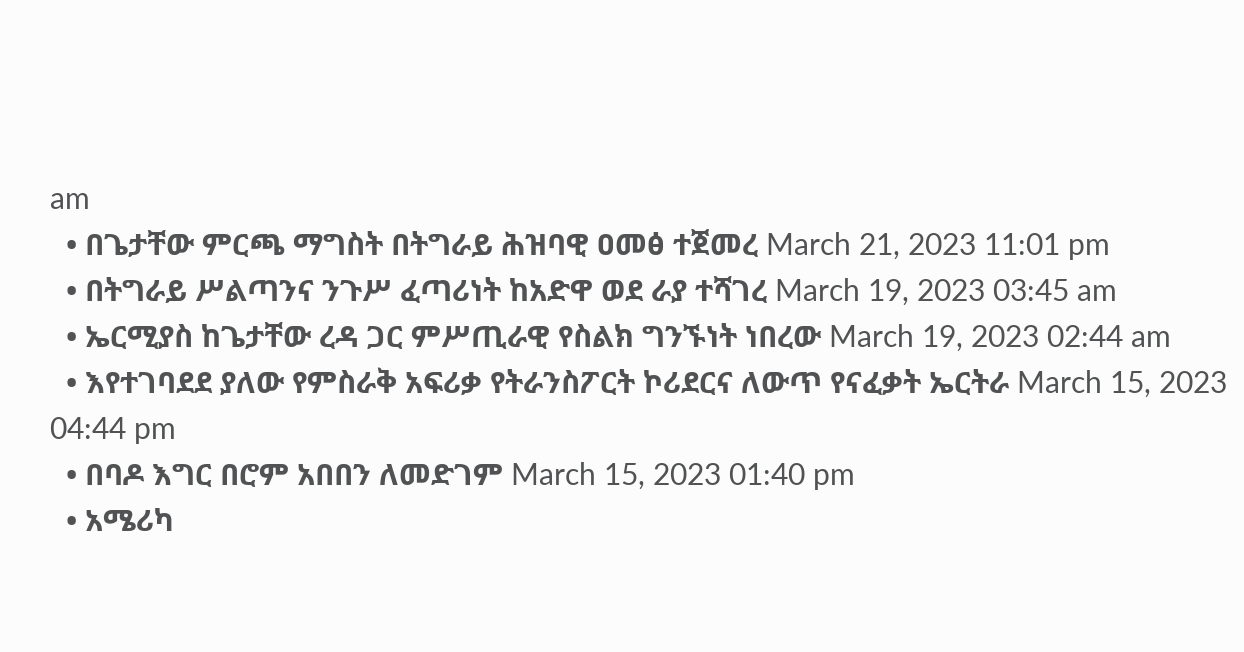am
  • በጌታቸው ምርጫ ማግስት በትግራይ ሕዝባዊ ዐመፅ ተጀመረ March 21, 2023 11:01 pm
  • በትግራይ ሥልጣንና ንጉሥ ፈጣሪነት ከአድዋ ወደ ራያ ተሻገረ March 19, 2023 03:45 am
  • ኤርሚያስ ከጌታቸው ረዳ ጋር ምሥጢራዊ የስልክ ግንኙነት ነበረው March 19, 2023 02:44 am
  • እየተገባደደ ያለው የምስራቅ አፍሪቃ የትራንስፖርት ኮሪደርና ለውጥ የናፈቃት ኤርትራ March 15, 2023 04:44 pm
  • በባዶ እግር በሮም አበበን ለመድገም March 15, 2023 01:40 pm
  • አሜሪካ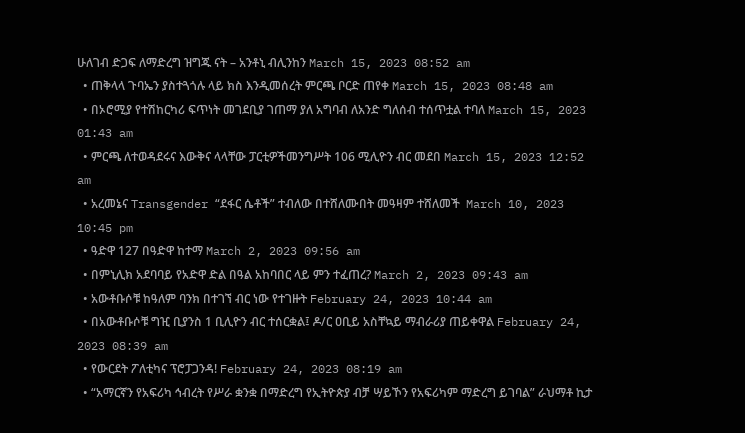ሁለገብ ድጋፍ ለማድረግ ዝግጁ ናት – አንቶኒ ብሊንከን March 15, 2023 08:52 am
  • ጠቅላላ ጉባኤን ያስተጓጎሉ ላይ ክስ እንዲመሰረት ምርጫ ቦርድ ጠየቀ March 15, 2023 08:48 am
  • በኦሮሚያ የተሽከርካሪ ፍጥነት መገደቢያ ገጠማ ያለ አግባብ ለአንድ ግለሰብ ተሰጥቷል ተባለ March 15, 2023 01:43 am
  • ምርጫ ለተወዳደሩና እውቅና ላላቸው ፓርቲዎችመንግሥት 106 ሚሊዮን ብር መደበ March 15, 2023 12:52 am
  • አረመኔና Transgender “ደፋር ሴቶች” ተብለው በተሸለሙበት መዓዛም ተሸለመች  March 10, 2023 10:45 pm
  • ዓድዋ 127 በዓድዋ ከተማ March 2, 2023 09:56 am
  • በምኒሊክ አደባባይ የአድዋ ድል በዓል አከባበር ላይ ምን ተፈጠረ? March 2, 2023 09:43 am
  • አውቶቡሶቹ ከዓለም ባንክ በተገኘ ብር ነው የተገዙት February 24, 2023 10:44 am
  • በአውቶቡሶቹ ግዢ ቢያንስ 1 ቢሊዮን ብር ተሰርቋል፤ ዶ/ር ዐቢይ አስቸኳይ ማብራሪያ ጠይቀዋል February 24, 2023 08:39 am
  • የውርደት ፖለቲካና ፕሮፓጋንዳ! February 24, 2023 08:19 am
  • “አማርኛን የአፍሪካ ኅብረት የሥራ ቋንቋ በማድረግ የኢትዮጵያ ብቻ ሣይኾን የአፍሪካም ማድረግ ይገባል” ራህማቶ ኪታ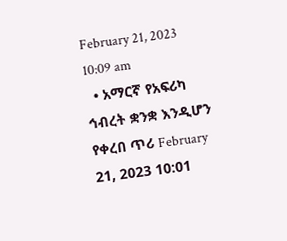February 21, 2023 10:09 am
  • አማርኛ የአፍሪካ ኅብረት ቋንቋ እንዲሆን የቀረበ ጥሪ February 21, 2023 10:01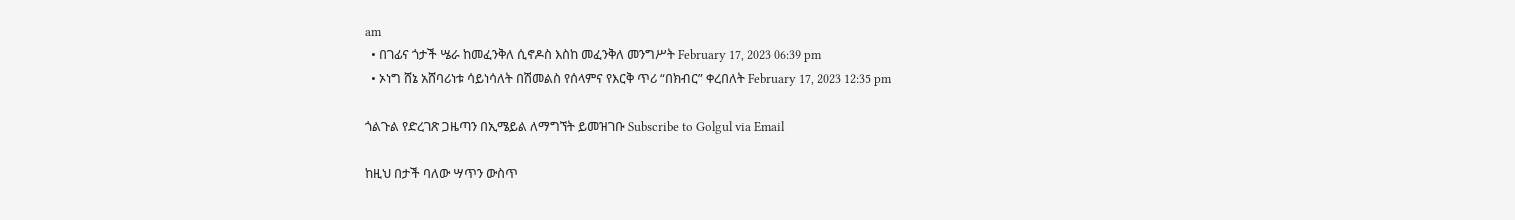am
  • በገፊና ጎታች ሤራ ከመፈንቅለ ሲኖዶስ እስከ መፈንቅለ መንግሥት February 17, 2023 06:39 pm
  • ኦነግ ሸኔ አሸባሪነቱ ሳይነሳለት በሽመልስ የሰላምና የእርቅ ጥሪ “በክብር” ቀረበለት February 17, 2023 12:35 pm

ጎልጉል የድረገጽ ጋዜጣን በኢሜይል ለማግኘት ይመዝገቡ Subscribe to Golgul via Email

ከዚህ በታች ባለው ሣጥን ውስጥ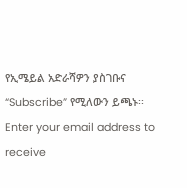የኢሜይል አድራሻዎን ያስገቡና “Subscribe” የሚለውን ይጫኑ፡፡
Enter your email address to receive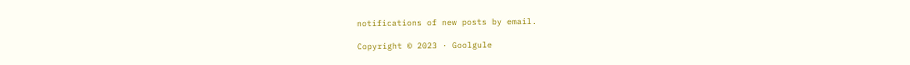notifications of new posts by email.

Copyright © 2023 · Goolgule